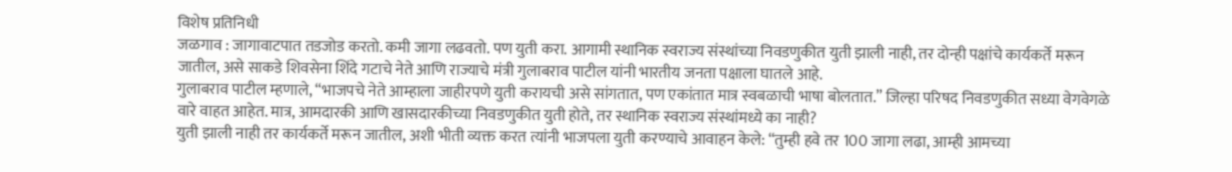विशेष प्रतिनिधी
जळगाव : जागावाटपात तडजोड करतो. कमी जागा लढवतो. पण युती करा. आगामी स्थानिक स्वराज्य संस्थांच्या निवडणुकीत युती झाली नाही, तर दोन्ही पक्षांचे कार्यकर्ते मरून जातील, असे साकडे शिवसेना शिंदे गटाचे नेते आणि राज्याचे मंत्री गुलाबराव पाटील यांनी भारतीय जनता पक्षाला घातले आहे.
गुलाबराव पाटील म्हणाले, “भाजपचे नेते आम्हाला जाहीरपणे युती करायची असे सांगतात, पण एकांतात मात्र स्वबळाची भाषा बोलतात.” जिल्हा परिषद निवडणुकीत सध्या वेगवेगळे वारे वाहत आहेत. मात्र, आमदारकी आणि खासदारकीच्या निवडणुकीत युती होते, तर स्थानिक स्वराज्य संस्थांमध्ये का नाही?
युती झाली नाही तर कार्यकर्ते मरून जातील, अशी भीती व्यक्त करत त्यांनी भाजपला युती करण्याचे आवाहन केले: “तुम्ही हवे तर 100 जागा लढा, आम्ही आमच्या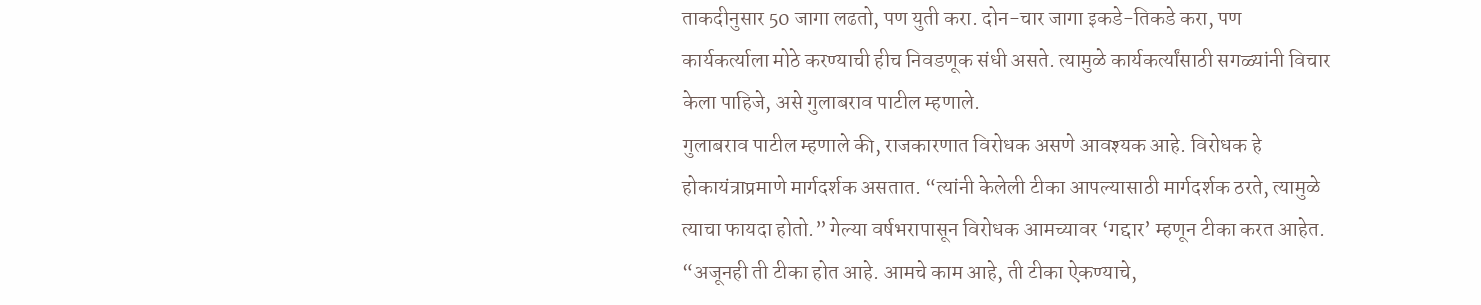ताकदीनुसार 50 जागा लढतो, पण युती करा. दोन-चार जागा इकडे-तिकडे करा, पण कार्यकर्त्याला मोठे करण्याची हीच निवडणूक संधी असते. त्यामुळे कार्यकर्त्यांसाठी सगळ्यांनी विचार केला पाहिजे, असे गुलाबराव पाटील म्हणाले.
गुलाबराव पाटील म्हणाले की, राजकारणात विरोधक असणे आवश्यक आहे. विरोधक हे होकायंत्राप्रमाणे मार्गदर्शक असतात. “त्यांनी केलेली टीका आपल्यासाठी मार्गदर्शक ठरते, त्यामुळे त्याचा फायदा होतो.” गेल्या वर्षभरापासून विरोधक आमच्यावर ‘गद्दार’ म्हणून टीका करत आहेत. “अजूनही ती टीका होत आहे. आमचे काम आहे, ती टीका ऐकण्याचे,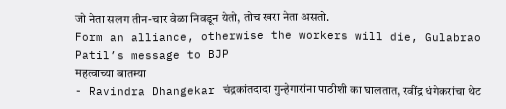जो नेता सलग तीन-चार वेळा निवडून येतो, तोच खरा नेता असतो.
Form an alliance, otherwise the workers will die, Gulabrao Patil’s message to BJP
महत्वाच्या बातम्या
- Ravindra Dhangekar चंद्रकांतदादा गुन्हेगारांना पाठीशी का घालतात, रवींद्र धंगेकरांचा थेट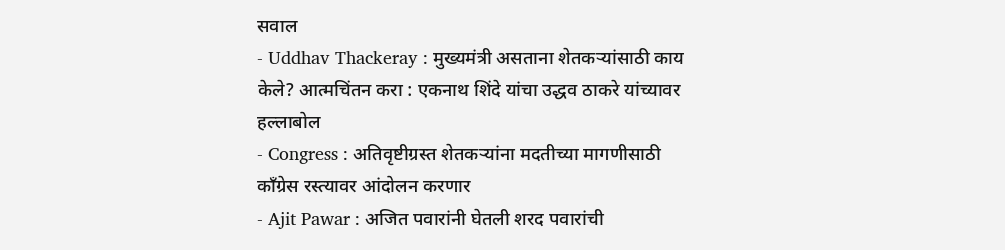सवाल
- Uddhav Thackeray : मुख्यमंत्री असताना शेतकऱ्यांसाठी काय केले? आत्मचिंतन करा : एकनाथ शिंदे यांचा उद्धव ठाकरे यांच्यावर हल्लाबोल
- Congress : अतिवृष्टीग्रस्त शेतकऱ्यांना मदतीच्या मागणीसाठी काँग्रेस रस्त्यावर आंदोलन करणार
- Ajit Pawar : अजित पवारांनी घेतली शरद पवारांची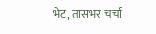भेट, तासभर चर्चा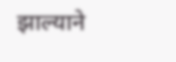झाल्याने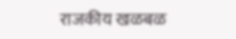राजकीय खळबळ